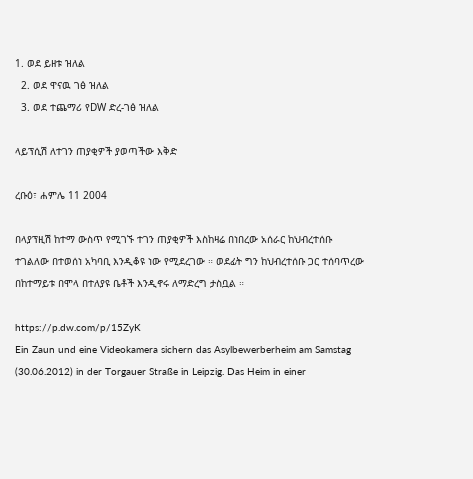1. ወደ ይዘቱ ዝለል
  2. ወደ ዋናዉ ገፅ ዝለል
  3. ወደ ተጨማሪ የDW ድረ-ገፅ ዝለል

ላይፕሲሽ ለተገን ጠያቂዎች ያወጣችው እቅድ

ረቡዕ፣ ሐምሌ 11 2004

በላያፕዚሽ ከተማ ውስጥ የሚገኙ ተገን ጠያቂዎች እስከዛሬ በነበረው አሰራር ከህብረተሰቡ ተገልለው በተወሰነ አካባቢ እንዲቆዩ ነው የሚደረገው ። ወደፊት ግን ከህብረተሰቡ ጋር ተሰባጥረው በከተማይቱ በሞላ በተለያዩ ቤቶች እንዲኖሩ ለማድረግ ታስቧል ።

https://p.dw.com/p/15ZyK
Ein Zaun und eine Videokamera sichern das Asylbewerberheim am Samstag (30.06.2012) in der Torgauer Straße in Leipzig. Das Heim in einer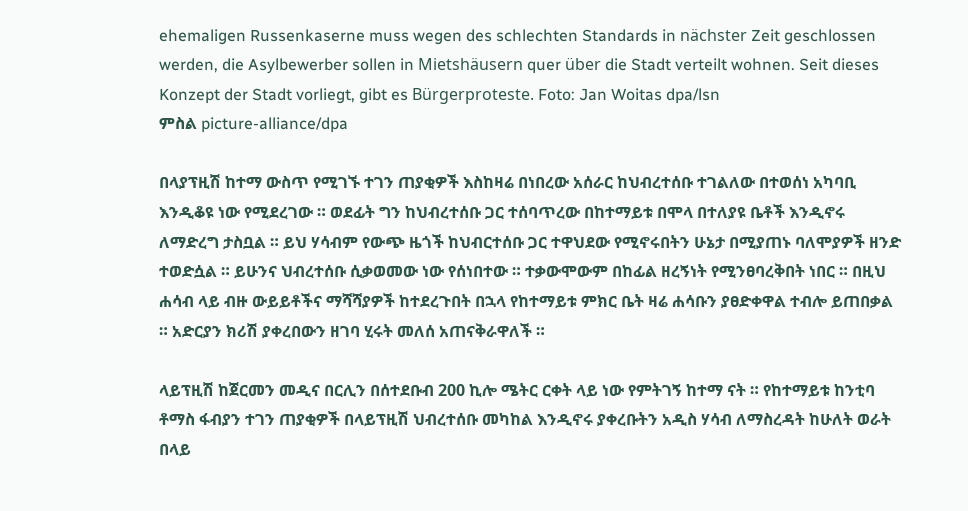ehemaligen Russenkaserne muss wegen des schlechten Standards in nächster Zeit geschlossen werden, die Asylbewerber sollen in Mietshäusern quer über die Stadt verteilt wohnen. Seit dieses Konzept der Stadt vorliegt, gibt es Bürgerproteste. Foto: Jan Woitas dpa/lsn
ምስል picture-alliance/dpa

በላያፕዚሽ ከተማ ውስጥ የሚገኙ ተገን ጠያቂዎች እስከዛሬ በነበረው አሰራር ከህብረተሰቡ ተገልለው በተወሰነ አካባቢ እንዲቆዩ ነው የሚደረገው ። ወደፊት ግን ከህብረተሰቡ ጋር ተሰባጥረው በከተማይቱ በሞላ በተለያዩ ቤቶች እንዲኖሩ ለማድረግ ታስቧል ። ይህ ሃሳብም የውጭ ዜጎች ከህብርተሰቡ ጋር ተዋህደው የሚኖሩበትን ሁኔታ በሚያጠኑ ባለሞያዎች ዘንድ ተወድሷል ። ይሁንና ህብረተሰቡ ሲቃወመው ነው የሰነበተው ። ተቃውሞውም በከፊል ዘረኝነት የሚንፀባረቅበት ነበር ። በዚህ ሐሳብ ላይ ብዙ ውይይቶችና ማሻሻያዎች ከተደረጉበት በኋላ የከተማይቱ ምክር ቤት ዛሬ ሐሳቡን ያፀድቀዋል ተብሎ ይጠበቃል ። አድርያን ክሪሽ ያቀረበውን ዘገባ ሂሩት መለሰ አጠናቅራዋለች ።

ላይፕዚሽ ከጀርመን መዲና በርሊን በሰተደቡብ 200 ኪሎ ሜትር ርቀት ላይ ነው የምትገኝ ከተማ ናት ። የከተማይቱ ከንቲባ ቶማስ ፋብያን ተገን ጠያቂዎች በላይፕዚሽ ህብረተሰቡ መካከል እንዲኖሩ ያቀረቡትን አዲስ ሃሳብ ለማስረዳት ከሁለት ወራት በላይ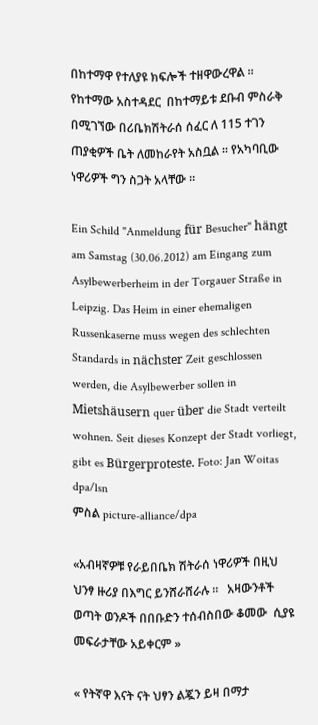በከተማዋ የተለያዩ ክፍሎች ተዘዋውረዋል ። የከተማው አስተዳደር  በከተማይቱ ደቡብ ምስራቅ  በሚገኘው በሪቤክሽትራሰ ሰፈር ለ 115 ተገን ጠያቂዎች ቤት ለመከራየት አስቧል ። የአካባቢው ነዋሪዎች ግን ስጋት አላቸው ።

Ein Schild "Anmeldung für Besucher" hängt am Samstag (30.06.2012) am Eingang zum Asylbewerberheim in der Torgauer Straße in Leipzig. Das Heim in einer ehemaligen Russenkaserne muss wegen des schlechten Standards in nächster Zeit geschlossen werden, die Asylbewerber sollen in Mietshäusern quer über die Stadt verteilt wohnen. Seit dieses Konzept der Stadt vorliegt, gibt es Bürgerproteste. Foto: Jan Woitas dpa/lsn
ምስል picture-alliance/dpa

«አብዛኛዎቹ የራይበቤክ ሽትራሰ ነዋሪዎች በዚህ ህንፃ ዙሪያ በእግር ይንሸራሸራሉ ።   አዛውንቶች ወጣት ወንዶች በበቡድን ተሰብስበው ቆመው  ሲያዩ መፍራታቸው አይቀርም »

« የትኛዋ እናት ናት ህፃን ልጇን ይዛ በማታ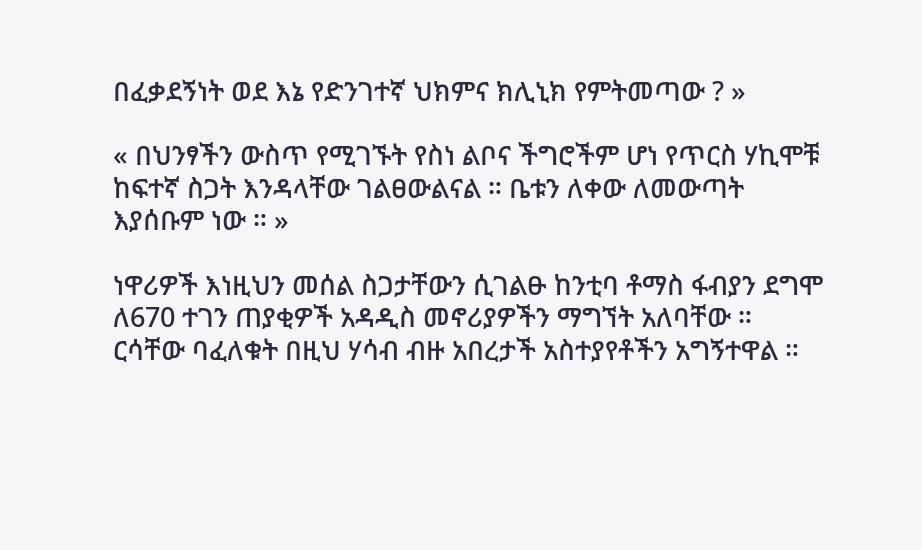በፈቃደኝነት ወደ እኔ የድንገተኛ ህክምና ክሊኒክ የምትመጣው ? »

« በህንፃችን ውስጥ የሚገኙት የስነ ልቦና ችግሮችም ሆነ የጥርስ ሃኪሞቹ ከፍተኛ ስጋት እንዳላቸው ገልፀውልናል ። ቤቱን ለቀው ለመውጣት እያሰቡም ነው ። »

ነዋሪዎች እነዚህን መሰል ስጋታቸውን ሲገልፁ ከንቲባ ቶማስ ፋብያን ደግሞ ለ670 ተገን ጠያቂዎች አዳዲስ መኖሪያዎችን ማግኘት አለባቸው ። ርሳቸው ባፈለቁት በዚህ ሃሳብ ብዙ አበረታች አስተያየቶችን አግኝተዋል ።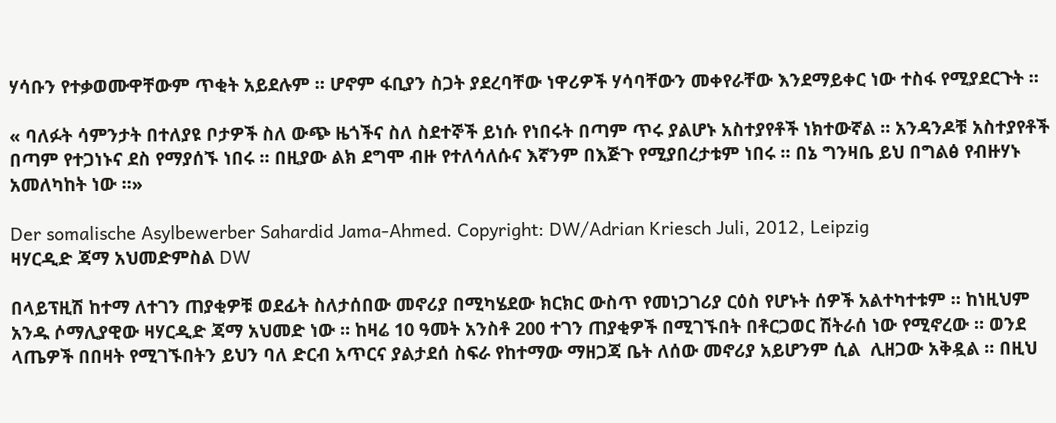ሃሳቡን የተቃወሙዋቸውም ጥቂት አይደሉም ። ሆኖም ፋቢያን ስጋት ያደረባቸው ነዋሪዎች ሃሳባቸውን መቀየራቸው እንደማይቀር ነው ተስፋ የሚያደርጉት ።

« ባለፉት ሳምንታት በተለያዩ ቦታዎች ስለ ውጭ ዜጎችና ስለ ስደተኞች ይነሱ የነበሩት በጣም ጥሩ ያልሆኑ አስተያየቶች ነክተውኛል ። አንዳንዶቹ አስተያየቶች በጣም የተጋነኑና ደስ የማያሰኙ ነበሩ ። በዚያው ልክ ደግሞ ብዙ የተለሳለሱና እኛንም በእጅጉ የሚያበረታቱም ነበሩ ። በኔ ግንዛቤ ይህ በግልፅ የብዙሃኑ አመለካከት ነው ።»

Der somalische Asylbewerber Sahardid Jama-Ahmed. Copyright: DW/Adrian Kriesch Juli, 2012, Leipzig
ዛሃርዲድ ጃማ አህመድምስል DW

በላይፕዚሽ ከተማ ለተገን ጠያቂዎቹ ወደፊት ስለታሰበው መኖሪያ በሚካሄደው ክርክር ውስጥ የመነጋገሪያ ርዕስ የሆኑት ሰዎች አልተካተቱም ። ከነዚህም አንዱ ሶማሊያዊው ዛሃርዲድ ጃማ አህመድ ነው ። ከዛሬ 10 ዓመት አንስቶ 200 ተገን ጠያቂዎች በሚገኙበት በቶርጋወር ሽትራሰ ነው የሚኖረው ። ወንደ ላጤዎች በበዛት የሚገኙበትን ይህን ባለ ድርብ አጥርና ያልታደሰ ስፍራ የከተማው ማዘጋጃ ቤት ለሰው መኖሪያ አይሆንም ሲል  ሊዘጋው አቅዷል ። በዚህ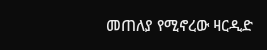መጠለያ የሚኖረው ዛርዲድ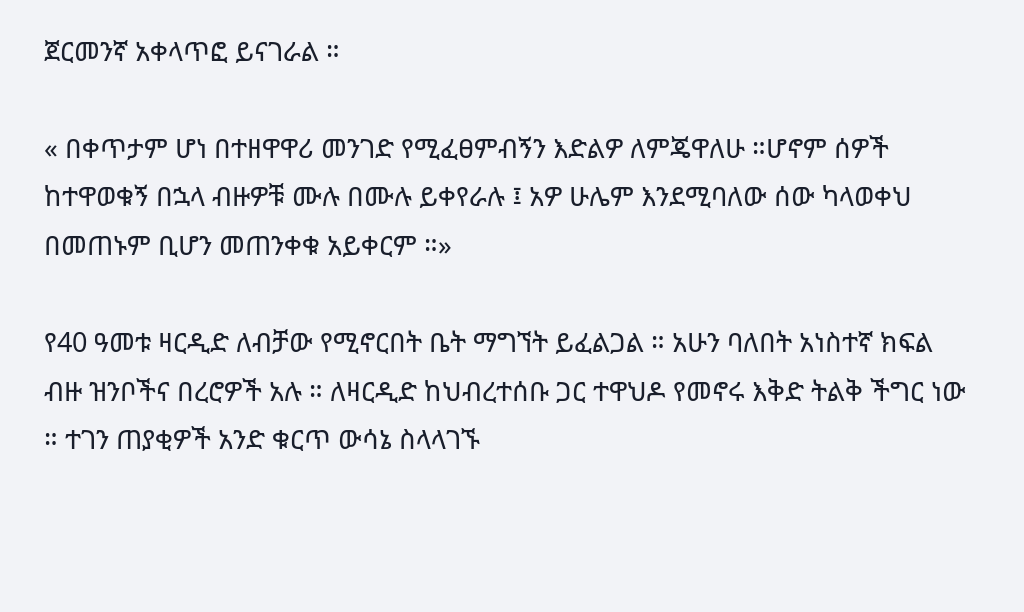ጀርመንኛ አቀላጥፎ ይናገራል ።

« በቀጥታም ሆነ በተዘዋዋሪ መንገድ የሚፈፀምብኝን እድልዎ ለምጄዋለሁ ።ሆኖም ሰዎች ከተዋወቁኝ በኋላ ብዙዎቹ ሙሉ በሙሉ ይቀየራሉ ፤ አዎ ሁሌም እንደሚባለው ሰው ካላወቀህ በመጠኑም ቢሆን መጠንቀቁ አይቀርም ።»

የ40 ዓመቱ ዛርዲድ ለብቻው የሚኖርበት ቤት ማግኘት ይፈልጋል ። አሁን ባለበት አነስተኛ ክፍል ብዙ ዝንቦችና በረሮዎች አሉ ። ለዛርዲድ ከህብረተሰቡ ጋር ተዋህዶ የመኖሩ እቅድ ትልቅ ችግር ነው ። ተገን ጠያቂዎች አንድ ቁርጥ ውሳኔ ስላላገኙ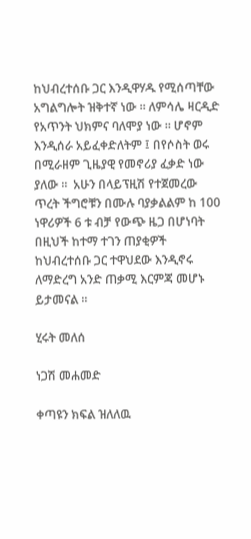ከህብረተሰቡ ጋር እንዲዋሃዱ የሚሰጣቸው አግልግሎት ዝቅተኛ ነው ። ለምሳሌ ዛርዲድ የአጥንት ህክምና ባለሞያ ነው ። ሆኖም እንዲሰራ አይፈቀድለትም ፤ በየሶስት ወሩ በሚራዘም ጊዜያዊ የመኖሪያ ፈቃድ ነው ያለው ።  አሁን በላይፕዚሽ የተጀመረው ጥረት ችግሮቹን በሙሉ ባያቃልልም ከ 100 ነዋሪዎች 6 ቱ ብቻ የውጭ ዜጋ በሆነባት በዚህች ከተማ ተገን ጠያቂዎች ከህብረተሰቡ ጋር ተዋህደው እንዲኖሩ ለማድረግ አንድ ጠቃሚ እርምጃ መሆኑ ይታመናል ።

ሂሩት መለሰ

ነጋሽ መሐመድ

ቀጣዩን ክፍል ዝለለዉ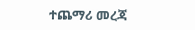ተጨማሪ መረጃ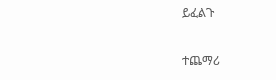ይፈልጉ

ተጨማሪ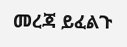መረጃ ይፈልጉ